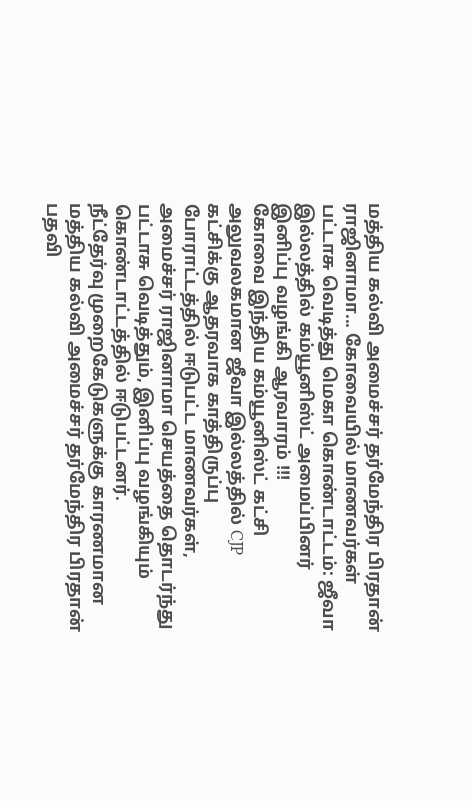மத்திய கல்வி அமைச்சர் தர்மேந்திர பிரதான் ராஜினாமா... கோவையில் மாணவர்கள் பட்டாசு வெடித்து மெகா கொண்டாட்டம்: ஜீவா இல்லத்தில் கம்யூனிஸ்ட் அமைப்பினர் இனிப்பு வழங்கி ஆரவாரம் !!!
கோவை இந்திய கம்யூனிஸ்ட் கட்சி அலுவலகமான ஜீவா இல்லத்தில் CJP கட்சிக்கு ஆதரவாக காத்திருப்பு போராட்டத்தில் ஈடுபட்ட மாணவர்கள், அமைச்சர் ராஜினாமா செயத்தை தொடர்ந்து பட்டாசு வெடித்தும், இனிப்பு வழங்கியும் கொண்டாட்டத்தில் ஈடுபட்டனர்.
நீட்தேர்வு முறைகேடுகளுக்கு காரணமான மத்திய கல்வி அமைச்சர் தர்மேந்திர பிரதான் பதவி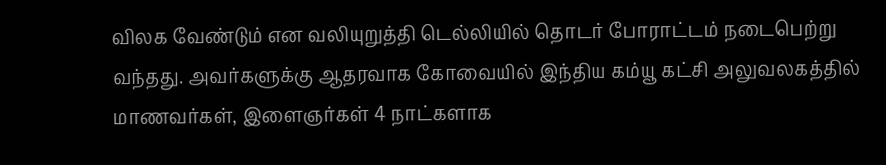விலக வேண்டும் என வலியுறுத்தி டெல்லியில் தொடர் போராட்டம் நடைபெற்று வந்தது. அவர்களுக்கு ஆதரவாக கோவையில் இந்திய கம்யூ கட்சி அலுவலகத்தில் மாணவர்கள், இளைஞர்கள் 4 நாட்களாக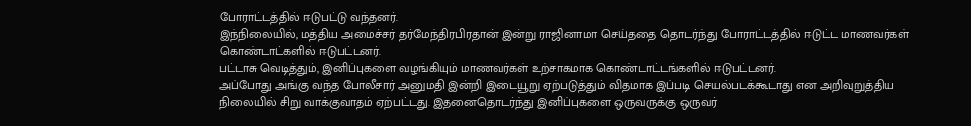போராட்டத்தில் ஈடுபட்டு வந்தனர்.
இந்நிலையில், மத்திய அமைச்சர் தர்மேந்திரபிரதான் இன்று ராஜினாமா செய்ததை தொடர்ந்து போராட்டத்தில் ஈடுட்ட மாணவர்கள் கொண்டாட்களில் ஈடுபட்டனர்.
பட்டாசு வெடித்தும், இனிப்புகளை வழங்கியும் மாணவர்கள் உற்சாகமாக கொண்டாட்டங்களில் ஈடுபட்டனர்.
அப்போது அங்கு வந்த போலீசார் அனுமதி இன்றி இடையூறு ஏற்படுத்தும் விதமாக இப்படி செயல்படக்கூடாது என அறிவுறுத்திய நிலையில் சிறு வாக்குவாதம் ஏற்பட்டது. இதனைதொடர்ந்து இனிப்புகளை ஒருவருக்கு ஒருவர்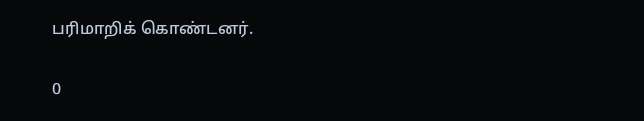பரிமாறிக் கொண்டனர்.

0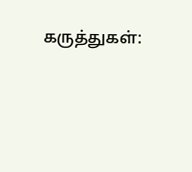கருத்துகள்: